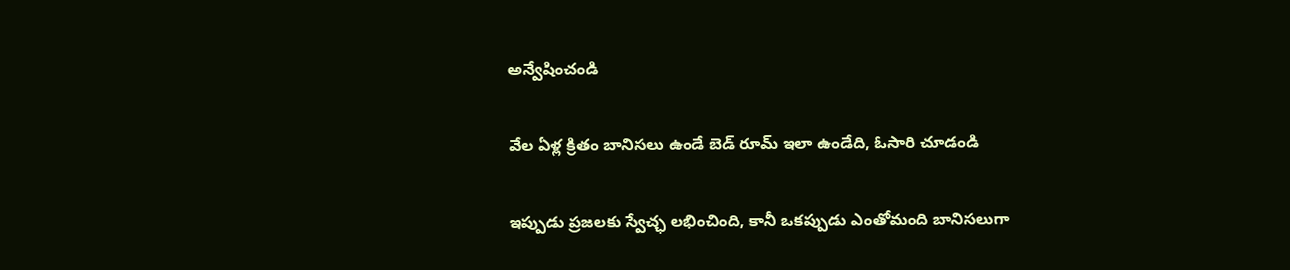అన్వేషించండి

వేల ఏళ్ల క్రితం బానిసలు ఉండే బెడ్ రూమ్ ఇలా ఉండేది, ఓసారి చూడండి

ఇప్పుడు ప్రజలకు స్వేచ్ఛ లభించింది, కానీ ఒకప్పుడు ఎంతోమంది బానిసలుగా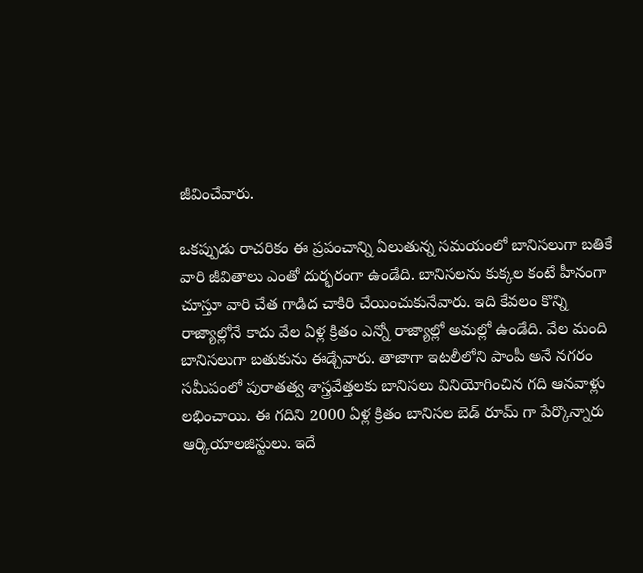జీవించేవారు.

ఒకప్పుడు రాచరికం ఈ ప్రపంచాన్ని ఏలుతున్న సమయంలో బానిసలుగా బతికే వారి జీవితాలు ఎంతో దుర్భరంగా ఉండేది. బానిసలను కుక్కల కంటే హీనంగా చూస్తూ వారి చేత గాడిద చాకిరి చేయించుకునేవారు. ఇది కేవలం కొన్ని రాజ్యాల్లోనే కాదు వేల ఏళ్ల క్రితం ఎన్నో రాజ్యాల్లో అమల్లో ఉండేది. వేల మంది బానిసలుగా బతుకును ఈడ్చేవారు. తాజాగా ఇటలీలోని పాంపీ అనే నగరం సమీపంలో పురాతత్వ శాస్త్రవేత్తలకు బానిసలు వినియోగించిన గది ఆనవాళ్లు లభించాయి. ఈ గదిని 2000 ఏళ్ల క్రితం బానిసల బెడ్ రూమ్ గా పేర్కొన్నారు ఆర్కియాలజిస్టులు. ఇదే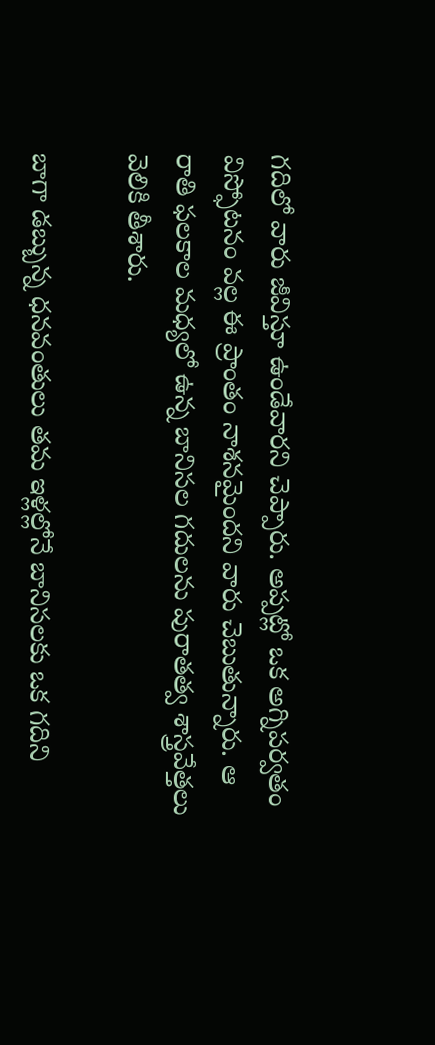గదిలో వారు జీవిస్తూ ఉండేవారని చెప్పారు. అప్పట్లో ఒక అగ్నిపర్వతం విస్ఫోటనం వల్ల ఈ ప్రాంతం నాశనమైందని వారు చెబుతున్నారు. ఆ రాతి ఫలకాల మధ్యలో ఉన్న బానిసల గదులను పురాతత్వ శాస్త్రవేత్తలు వెలికి తీశారు.

బాగా డబ్బున్న ధనవంతులు తమ ఇళ్లల్లోనే బానిసలకు ఒక గదిని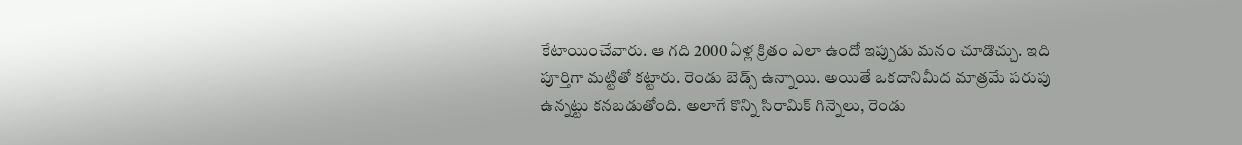కేటాయించేవారు. ఆ గది 2000 ఏళ్ల క్రితం ఎలా ఉందో ఇప్పుడు మనం చూడొచ్చు. ఇది పూర్తిగా మట్టితో కట్టారు. రెండు బెడ్స్ ఉన్నాయి. అయితే ఒకదానిమీద మాత్రమే పరుపు ఉన్నట్టు కనబడుతోంది. అలాగే కొన్ని సిరామిక్ గిన్నెలు, రెండు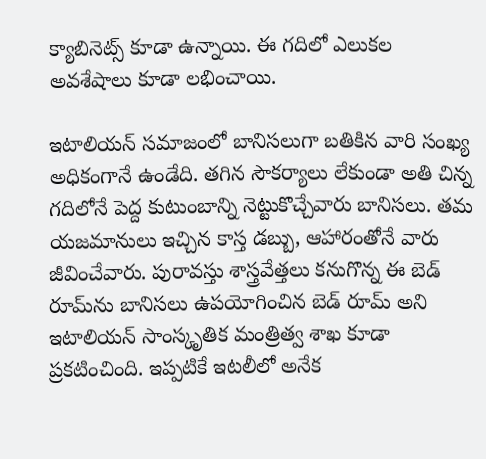క్యాబినెట్స్ కూడా ఉన్నాయి. ఈ గదిలో ఎలుకల అవశేషాలు కూడా లభించాయి.

ఇటాలియన్ సమాజంలో బానిసలుగా బతికిన వారి సంఖ్య అధికంగానే ఉండేది. తగిన సౌకర్యాలు లేకుండా అతి చిన్న గదిలోనే పెద్ద కుటుంబాన్ని నెట్టుకొచ్చేవారు బానిసలు. తమ యజమానులు ఇచ్చిన కాస్త డబ్బు, ఆహారంతోనే వారు జీవించేవారు. పురావస్తు శాస్త్రవేత్తలు కనుగొన్న ఈ బెడ్ రూమ్‌ను బానిసలు ఉపయోగించిన బెడ్ రూమ్ అని ఇటాలియన్ సాంస్కృతిక మంత్రిత్వ శాఖ కూడా ప్రకటించింది. ఇప్పటికే ఇటలీలో అనేక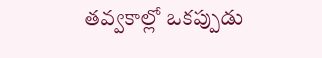తవ్వకాల్లో ఒకప్పుడు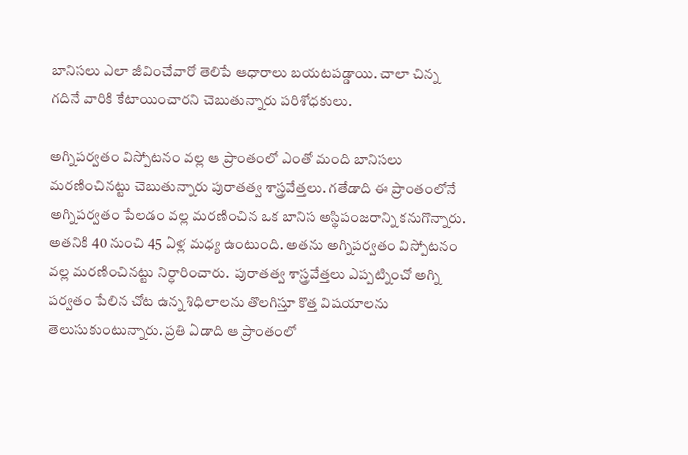బానిసలు ఎలా జీవించేవారో తెలిపే ఆధారాలు బయటపడ్డాయి. చాలా చిన్న గదినే వారికి కేటాయించారని చెబుతున్నారు పరిశోధకులు.

అగ్నిపర్వతం విస్పోటనం వల్ల ఆ ప్రాంతంలో ఎంతో మంది బానిసలు మరణించినట్టు చెబుతున్నారు పురాతత్వ శాస్త్రవేత్తలు. గతేడాది ఈ ప్రాంతంలోనే అగ్నిపర్వతం పేలడం వల్ల మరణించిన ఒక బానిస అస్థిపంజరాన్ని కనుగొన్నారు. అతనికి 40 నుంచి 45 ఏళ్ల మధ్య ఉంటుంది. అతను అగ్నిపర్వతం విస్పోటనం వల్ల మరణించినట్టు నిర్ధారించారు.  పురాతత్వ శాస్త్రవేత్తలు ఎప్పట్నించో అగ్ని పర్వతం పేలిన చోట ఉన్న శిధిలాలను తొలగిస్తూ కొత్త విషయాలను తెలుసుకుంటున్నారు. ప్రతి ఏడాది ఆ ప్రాంతంలో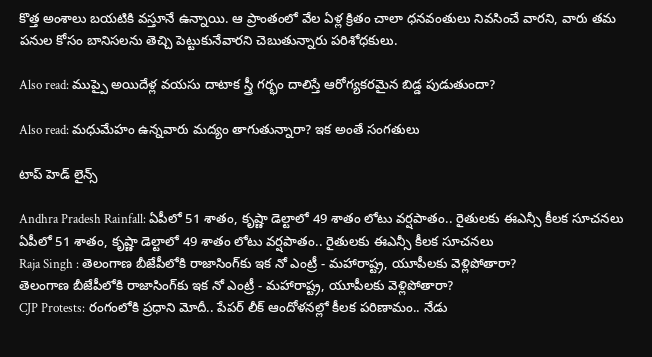కొత్త అంశాలు బయటికి వస్తూనే ఉన్నాయి. ఆ ప్రాంతంలో వేల ఏళ్ల క్రితం చాలా ధనవంతులు నివసించే వారని, వారు తమ పనుల కోసం బానిసలను తెచ్చి పెట్టుకునేవారని చెబుతున్నారు పరిశోధకులు.

Also read: ముప్పై అయిదేళ్ల వయసు దాటాక స్త్రీ గర్భం దాలిస్తే ఆరోగ్యకరమైన బిడ్డ పుడుతుందా?

Also read: మధుమేహం ఉన్నవారు మద్యం తాగుతున్నారా? ఇక అంతే సంగతులు

టాప్ హెడ్ లైన్స్

Andhra Pradesh Rainfall: ఏపీలో 51 శాతం, కృష్ణా డెల్టాలో 49 శాతం లోటు వర్షపాతం.. రైతులకు ఈఎన్సీ కీలక సూచనలు
ఏపీలో 51 శాతం, కృష్ణా డెల్టాలో 49 శాతం లోటు వర్షపాతం.. రైతులకు ఈఎన్సీ కీలక సూచనలు
Raja Singh : తెలంగాణ బీజేపీలోకి రాజాసింగ్‌కు ఇక నో ఎంట్రీ - మహారాష్ట్ర, యూపీలకు వెళ్లిపోతారా?
తెలంగాణ బీజేపీలోకి రాజాసింగ్‌కు ఇక నో ఎంట్రీ - మహారాష్ట్ర, యూపీలకు వెళ్లిపోతారా?
CJP Protests: రంగంలోకి ప్రధాని మోదీ.. పేపర్ లీక్ ఆందోళనల్లో కీలక పరిణామం.. నేడు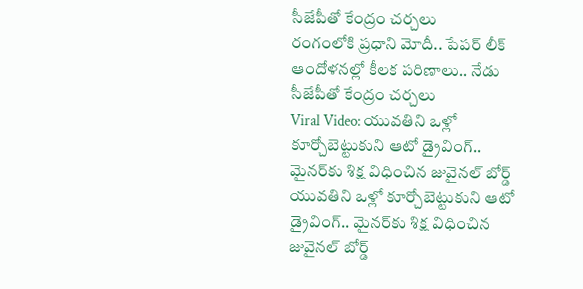సీజేపీతో కేంద్రం చర్చలు
రంగంలోకి ప్రధాని మోదీ.. పేపర్ లీక్ ఆందోళనల్లో కీలక పరిణాలు.. నేడు సీజేపీతో కేంద్రం చర్చలు
Viral Video: యువతిని ఒళ్లో కూర్చోబెట్టుకుని ఆటో డ్రైవింగ్.. మైనర్‌కు శిక్ష విధించిన జువైనల్ బోర్డ్
యువతిని ఒళ్లో కూర్చోబెట్టుకుని ఆటో డ్రైవింగ్.. మైనర్‌కు శిక్ష విధించిన జువైనల్ బోర్డ్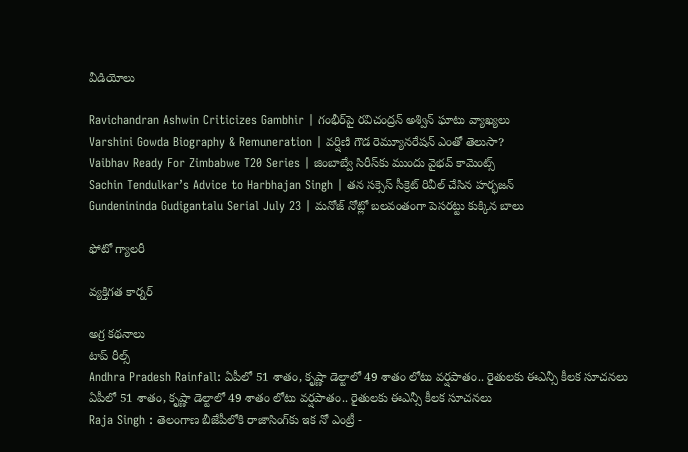వీడియోలు

Ravichandran Ashwin Criticizes Gambhir | గంభీర్‌పై రవిచంద్రన్ అశ్విన్ ఘాటు వ్యాఖ్యలు
Varshini Gowda Biography & Remuneration | వర్షిణి గౌడ రెమ్యూనరేషన్ ఎంతో తెలుసా?
Vaibhav Ready For Zimbabwe T20 Series | జింబాబ్వే సిరీస్‌కు ముందు వైభవ్ కామెంట్స్
Sachin Tendulkar’s Advice to Harbhajan Singh | తన సక్సెస్ సీక్రెట్ రివీల్ చేసిన హర్భజన్
Gundenininda Gudigantalu Serial July 23 | మనోజ్ నోట్లో బలవంతంగా పెసరట్టు కుక్కిన బాలు

ఫోటో గ్యాలరీ

వ్యక్తిగత కార్నర్

అగ్ర కథనాలు
టాప్ రీల్స్
Andhra Pradesh Rainfall: ఏపీలో 51 శాతం, కృష్ణా డెల్టాలో 49 శాతం లోటు వర్షపాతం.. రైతులకు ఈఎన్సీ కీలక సూచనలు
ఏపీలో 51 శాతం, కృష్ణా డెల్టాలో 49 శాతం లోటు వర్షపాతం.. రైతులకు ఈఎన్సీ కీలక సూచనలు
Raja Singh : తెలంగాణ బీజేపీలోకి రాజాసింగ్‌కు ఇక నో ఎంట్రీ -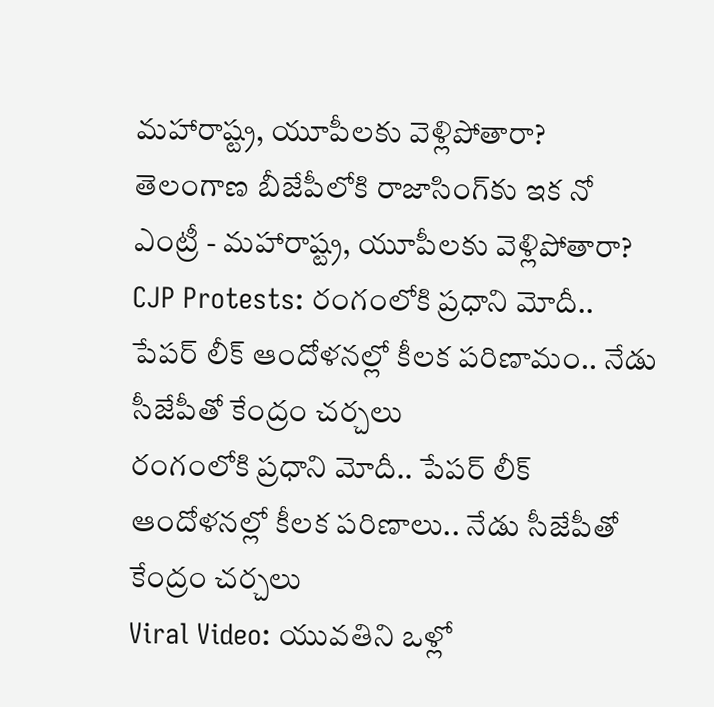మహారాష్ట్ర, యూపీలకు వెళ్లిపోతారా?
తెలంగాణ బీజేపీలోకి రాజాసింగ్‌కు ఇక నో ఎంట్రీ - మహారాష్ట్ర, యూపీలకు వెళ్లిపోతారా?
CJP Protests: రంగంలోకి ప్రధాని మోదీ.. పేపర్ లీక్ ఆందోళనల్లో కీలక పరిణామం.. నేడు సీజేపీతో కేంద్రం చర్చలు
రంగంలోకి ప్రధాని మోదీ.. పేపర్ లీక్ ఆందోళనల్లో కీలక పరిణాలు.. నేడు సీజేపీతో కేంద్రం చర్చలు
Viral Video: యువతిని ఒళ్లో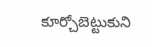కూర్చోబెట్టుకుని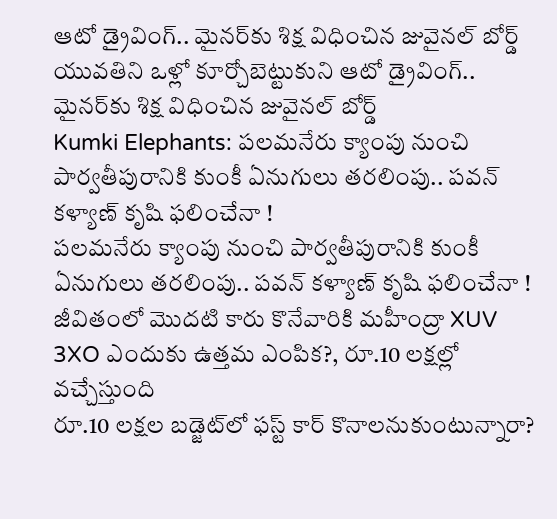ఆటో డ్రైవింగ్.. మైనర్‌కు శిక్ష విధించిన జువైనల్ బోర్డ్
యువతిని ఒళ్లో కూర్చోబెట్టుకుని ఆటో డ్రైవింగ్.. మైనర్‌కు శిక్ష విధించిన జువైనల్ బోర్డ్
Kumki Elephants: పలమనేరు క్యాంపు నుంచి పార్వతీపురానికి కుంకీ ఏనుగులు తరలింపు.. పవన్ కళ్యాణ్ కృషి ఫలించేనా !
పలమనేరు క్యాంపు నుంచి పార్వతీపురానికి కుంకీ ఏనుగులు తరలింపు.. పవన్ కళ్యాణ్ కృషి ఫలించేనా !
జీవితంలో మొదటి కారు కొనేవారికి మహీంద్రా XUV 3XO ఎందుకు ఉత్తమ ఎంపిక?, రూ.10 లక్షల్లో వచ్చేస్తుంది
రూ.10 లక్షల బడ్జెట్‌లో ఫస్ట్‌ కార్‌ కొనాలనుకుంటున్నారా?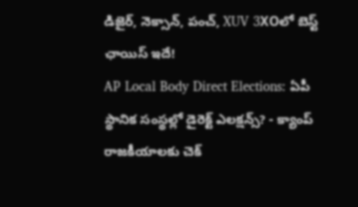డిజైర్‌, నెక్సాన్‌, పంచ్‌, XUV 3XOలో బెస్ట్ ఛాయిస్ ఇదే!
AP Local Body Direct Elections: ఏపీ స్థానిక సంస్థల్లో డైరెక్ట్ ఎలక్షన్స్? - క్యాంప్ రాజకీయాలకు చెక్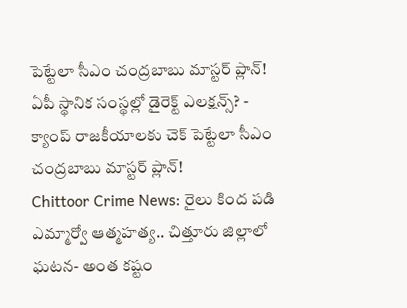పెట్టేలా సీఎం చంద్రబాబు మాస్టర్ ప్లాన్!
ఏపీ స్థానిక సంస్థల్లో డైరెక్ట్ ఎలక్షన్స్? - క్యాంప్ రాజకీయాలకు చెక్ పెట్టేలా సీఎం చంద్రబాబు మాస్టర్ ప్లాన్!
Chittoor Crime News: రైలు కింద పడి ఎమ్మార్వో ఆత్మహత్య.. చిత్తూరు జిల్లాలో ఘటన- అంత కష్టం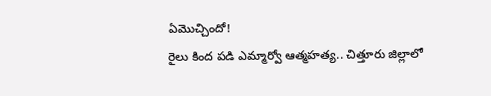ఏమొచ్చిందో!
రైలు కింద పడి ఎమ్మార్వో ఆత్మహత్య.. చిత్తూరు జిల్లాలో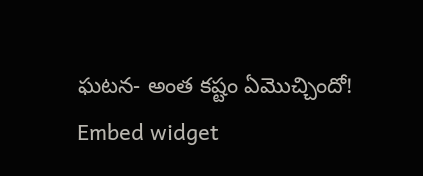ఘటన- అంత కష్టం ఏమొచ్చిందో!
Embed widget